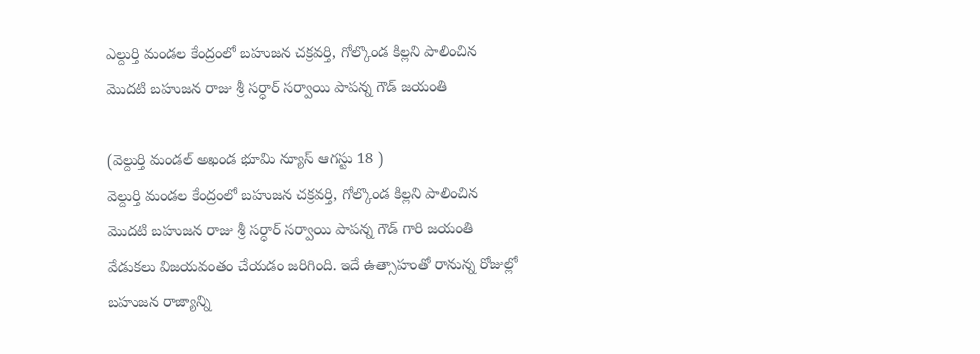ఎల్దుర్తి మండల కేంద్రంలో బహుజన చక్రవర్తి, గోల్కొండ కిల్లని పాలించిన మొదటి బహుజన రాజు శ్రీ సర్ధార్ సర్వాయి పాపన్న గౌడ్ జయంతి

(వెల్దుర్తి మండల్ అఖండ భూమి న్యూస్ ఆగస్టు 18 )
వెల్దుర్తి మండల కేంద్రంలో బహుజన చక్రవర్తి, గోల్కొండ కిల్లని పాలించిన మొదటి బహుజన రాజు శ్రీ సర్ధార్ సర్వాయి పాపన్న గౌడ్ గారి జయంతి వేడుకలు విజయవంతం చేయడం జరిగింది. ఇదే ఉత్సాహంతో రానున్న రోజుల్లో బహుజన రాజ్యాన్ని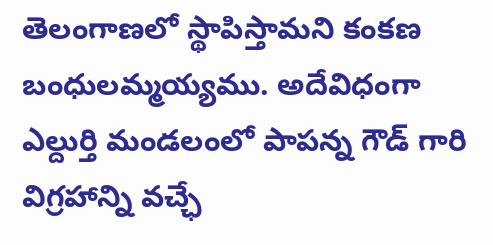తెలంగాణలో స్థాపిస్తామని కంకణ బంధులమ్మయ్యము. అదేవిధంగా ఎల్దుర్తి మండలంలో పాపన్న గౌడ్ గారి విగ్రహాన్ని వచ్ఛే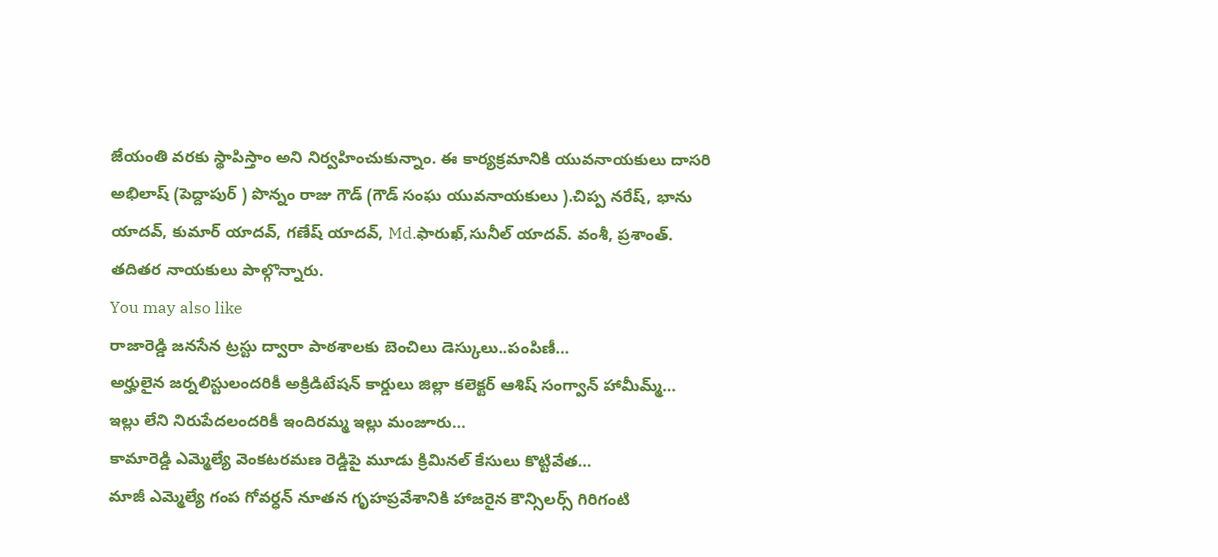జేయంతి వరకు స్థాపిస్తాం అని నిర్వహించుకున్నాం. ఈ కార్యక్రమానికి యువనాయకులు దాసరి అభిలాష్ (పెద్దాపుర్ ) పొన్నం రాజు గౌడ్ (గౌడ్ సంఘ యువనాయకులు ).చిప్ప నరేష్, భాను యాదవ్, కుమార్ యాదవ్, గణేష్ యాదవ్, Md.ఫారుఖ్,సునీల్ యాదవ్. వంశీ, ప్రశాంత్. తదితర నాయకులు పాల్గొన్నారు.
You may also like
రాజారెడ్డి జనసేన ట్రస్టు ద్వారా పాఠశాలకు బెంచిలు డెస్కులు..పంపిణీ…
అర్హులైన జర్నలిస్టులందరికీ అక్రిడిటేషన్ కార్డులు జిల్లా కలెక్టర్ ఆశిష్ సంగ్వాన్ హామీమ్మ్…
ఇల్లు లేని నిరుపేదలందరికీ ఇందిరమ్మ ఇల్లు మంజూరు…
కామారెడ్డి ఎమ్మెల్యే వెంకటరమణ రెడ్డిపై మూడు క్రిమినల్ కేసులు కొట్టివేత…
మాజీ ఎమ్మెల్యే గంప గోవర్ధన్ నూతన గృహప్రవేశానికి హాజరైన కౌన్సిలర్స్ గిరిగంటి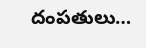దంపతులు…